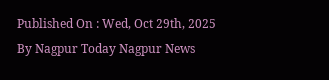Published On : Wed, Oct 29th, 2025
By Nagpur Today Nagpur News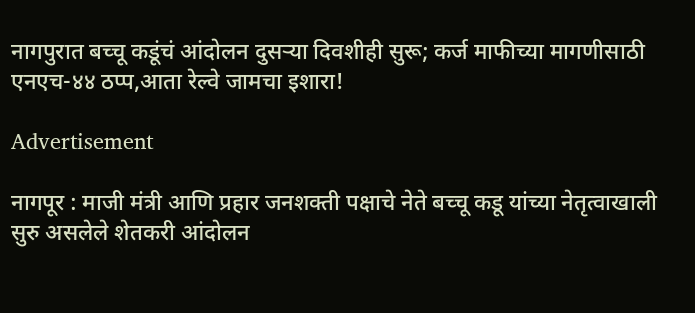नागपुरात बच्चू कडूंचं आंदोलन दुसऱ्या दिवशीही सुरू; कर्ज माफीच्या मागणीसाठी एनएच-४४ ठप्प,आता रेल्वे जामचा इशारा!

Advertisement

नागपूर : माजी मंत्री आणि प्रहार जनशक्ती पक्षाचे नेते बच्चू कडू यांच्या नेतृत्वाखाली सुरु असलेले शेतकरी आंदोलन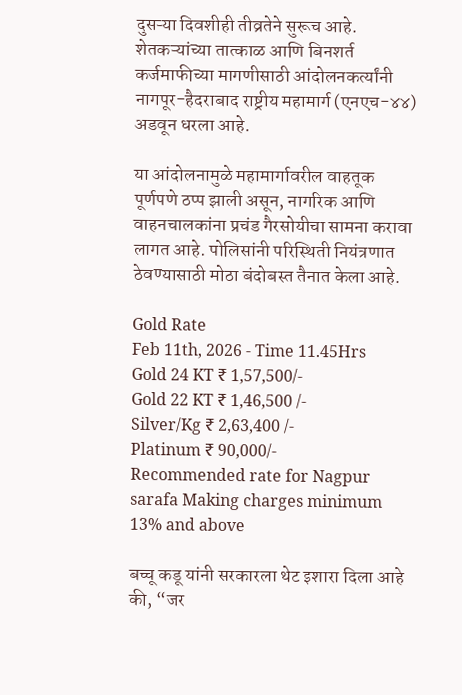दुसऱ्या दिवशीही तीव्रतेने सुरूच आहे. शेतकऱ्यांच्या तात्काळ आणि बिनशर्त कर्जमाफीच्या मागणीसाठी आंदोलनकर्त्यांनी नागपूर-हैदराबाद राष्ट्रीय महामार्ग (एनएच-४४) अडवून धरला आहे.

या आंदोलनामुळे महामार्गावरील वाहतूक पूर्णपणे ठप्प झाली असून, नागरिक आणि वाहनचालकांना प्रचंड गैरसोयीचा सामना करावा लागत आहे. पोलिसांनी परिस्थिती नियंत्रणात ठेवण्यासाठी मोठा बंदोबस्त तैनात केला आहे.

Gold Rate
Feb 11th, 2026 - Time 11.45Hrs
Gold 24 KT ₹ 1,57,500/-
Gold 22 KT ₹ 1,46,500 /-
Silver/Kg ₹ 2,63,400 /-
Platinum ₹ 90,000/-
Recommended rate for Nagpur sarafa Making charges minimum 13% and above

बच्चू कडू यांनी सरकारला थेट इशारा दिला आहे की, “जर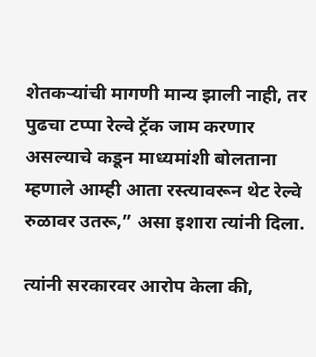शेतकऱ्यांची मागणी मान्य झाली नाही, तर पुढचा टप्पा रेल्वे ट्रॅक जाम करणार असल्याचे कडून माध्यमांशी बोलताना म्हणाले आम्ही आता रस्त्यावरून थेट रेल्वे रुळावर उतरू,” असा इशारा त्यांनी दिला.

त्यांनी सरकारवर आरोप केला की,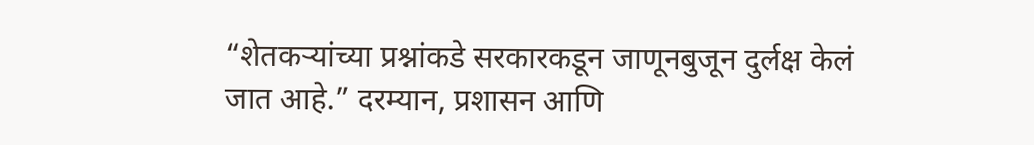“शेतकऱ्यांच्या प्रश्नांकडे सरकारकडून जाणूनबुजून दुर्लक्ष केलं जात आहे.” दरम्यान, प्रशासन आणि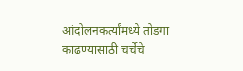आंदोलनकर्त्यांमध्ये तोडगा काढण्यासाठी चर्चेचे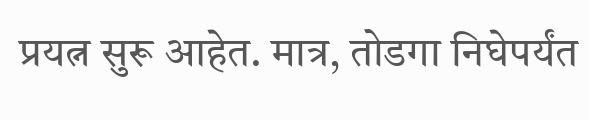प्रयत्न सुरू आहेत. मात्र, तोडगा निघेपर्यंत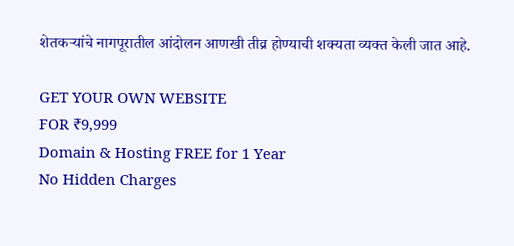शेतकऱ्यांचे नागपूरातील आंदोलन आणखी तीव्र होण्याची शक्यता व्यक्त केली जात आहे.

GET YOUR OWN WEBSITE
FOR ₹9,999
Domain & Hosting FREE for 1 Year
No Hidden Charges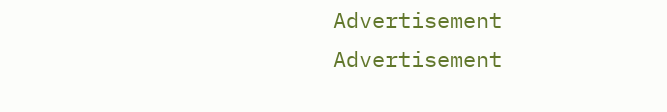Advertisement
Advertisement